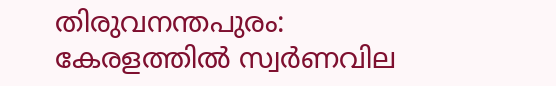തിരുവനന്തപുരം: കേരളത്തിൽ സ്വർണവില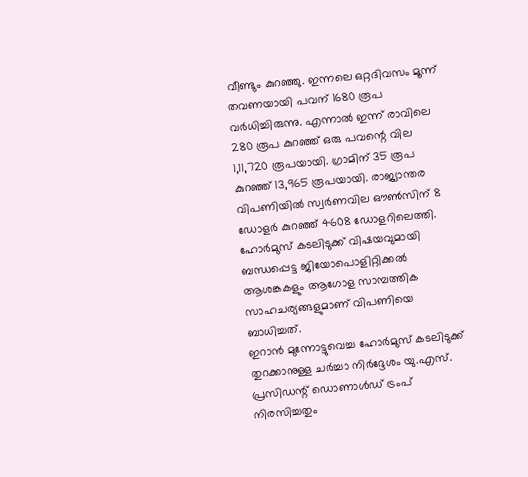വീണ്ടും കുറഞ്ഞു. ഇന്നലെ ഒറ്റദിവസം മൂന്ന് തവണയായി പവന് 1680 രൂപ വർധിച്ചിരുന്നു. എന്നാൽ ഇന്ന് രാവിലെ 280 രൂപ കുറഞ്ഞ് ഒരു പവന്റെ വില 1,11,720 രൂപയായി. ഗ്രാമിന് 35 രൂപ കുറഞ്ഞ് 13,965 രൂപയായി. രാജ്യാന്തര വിപണിയിൽ സ്വർണവില ഔൺസിന് 8 ഡോളർ കുറഞ്ഞ് 4608 ഡോളറിലെത്തി. ഹോർമുസ് കടലിടുക്ക് വിഷയവുമായി ബന്ധപ്പെട്ട ജിയോപൊളിറ്റിക്കൽ ആശങ്കകളും ആഗോള സാമ്പത്തിക സാഹചര്യങ്ങളുമാണ് വിപണിയെ ബാധിച്ചത്.
ഇറാൻ മുന്നോട്ടുവെച്ച ഹോർമുസ് കടലിടുക്ക് തുറക്കാനുള്ള ചർച്ചാ നിർദ്ദേശം യു.എസ്. പ്രസിഡന്റ് ഡൊണാൾഡ് ട്രംപ് നിരസിച്ചതും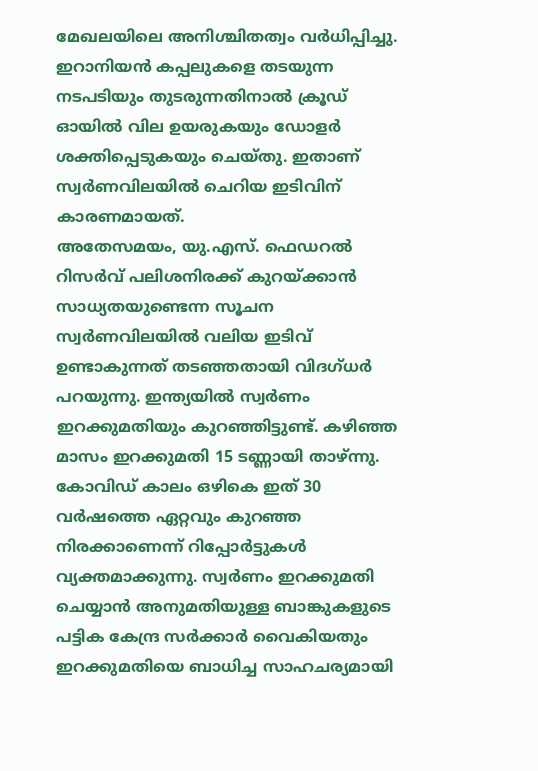മേഖലയിലെ അനിശ്ചിതത്വം വർധിപ്പിച്ചു. ഇറാനിയൻ കപ്പലുകളെ തടയുന്ന നടപടിയും തുടരുന്നതിനാൽ ക്രൂഡ് ഓയിൽ വില ഉയരുകയും ഡോളർ ശക്തിപ്പെടുകയും ചെയ്തു. ഇതാണ് സ്വർണവിലയിൽ ചെറിയ ഇടിവിന് കാരണമായത്.
അതേസമയം, യു.എസ്. ഫെഡറൽ റിസർവ് പലിശനിരക്ക് കുറയ്ക്കാൻ സാധ്യതയുണ്ടെന്ന സൂചന സ്വർണവിലയിൽ വലിയ ഇടിവ് ഉണ്ടാകുന്നത് തടഞ്ഞതായി വിദഗ്ധർ പറയുന്നു. ഇന്ത്യയിൽ സ്വർണം ഇറക്കുമതിയും കുറഞ്ഞിട്ടുണ്ട്. കഴിഞ്ഞ മാസം ഇറക്കുമതി 15 ടണ്ണായി താഴ്ന്നു. കോവിഡ് കാലം ഒഴികെ ഇത് 30 വർഷത്തെ ഏറ്റവും കുറഞ്ഞ നിരക്കാണെന്ന് റിപ്പോർട്ടുകൾ വ്യക്തമാക്കുന്നു. സ്വർണം ഇറക്കുമതി ചെയ്യാൻ അനുമതിയുള്ള ബാങ്കുകളുടെ പട്ടിക കേന്ദ്ര സർക്കാർ വൈകിയതും ഇറക്കുമതിയെ ബാധിച്ച സാഹചര്യമായി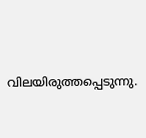വിലയിരുത്തപ്പെടുന്നു.